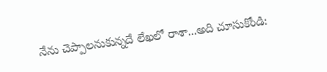నేను చెప్పాలనుకున్నదే లేఖలో రాశా...అది చూసుకోండి: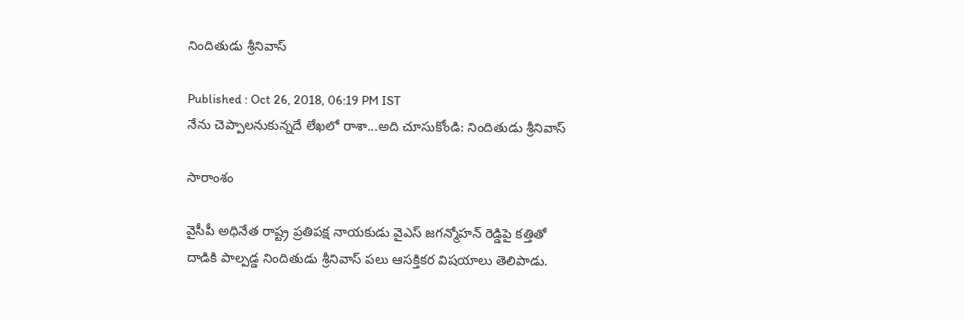నిందితుడు శ్రీనివాస్

Published : Oct 26, 2018, 06:19 PM IST
నేను చెప్పాలనుకున్నదే లేఖలో రాశా...అది చూసుకోండి: నిందితుడు శ్రీనివాస్

సారాంశం

వైసీపీ అధినేత రాష్ట్ర ప్రతిపక్ష నాయకుడు వైఎస్ జగన్మోహన్ రెడ్డిపై కత్తితో దాడికి పాల్పడ్డ నిందితుడు శ్రీనివాస్ పలు ఆసక్తికర విషయాలు తెలిపాడు.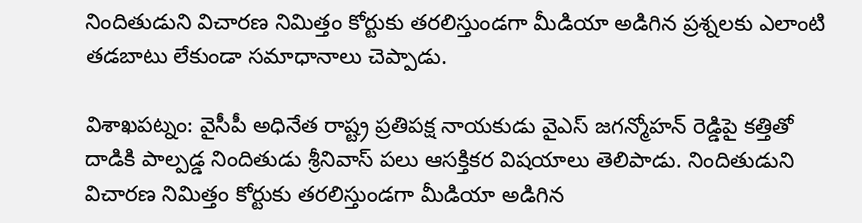నిందితుడుని విచారణ నిమిత్తం కోర్టుకు తరలిస్తుండగా మీడియా అడిగిన ప్రశ్నలకు ఎలాంటి తడబాటు లేకుండా సమాధానాలు చెప్పాడు.

విశాఖపట్నం: వైసీపీ అధినేత రాష్ట్ర ప్రతిపక్ష నాయకుడు వైఎస్ జగన్మోహన్ రెడ్డిపై కత్తితో దాడికి పాల్పడ్డ నిందితుడు శ్రీనివాస్ పలు ఆసక్తికర విషయాలు తెలిపాడు. నిందితుడుని విచారణ నిమిత్తం కోర్టుకు తరలిస్తుండగా మీడియా అడిగిన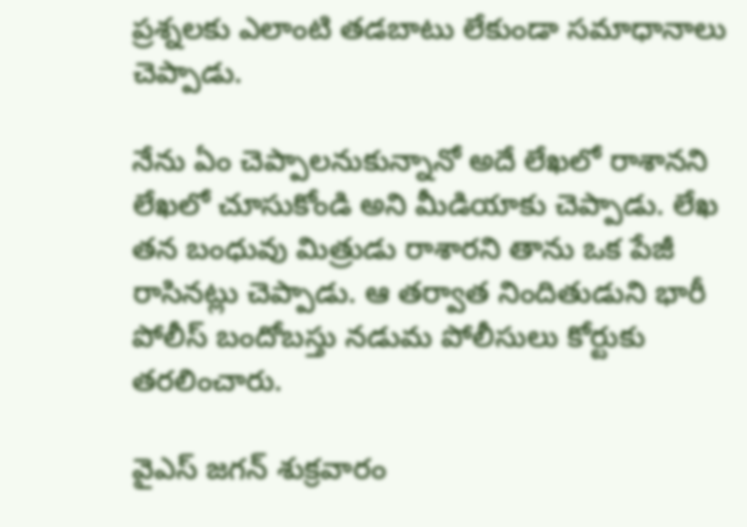ప్రశ్నలకు ఎలాంటి తడబాటు లేకుండా సమాధానాలు చెప్పాడు.

నేను ఏం చెప్పాలనుకున్నానో అదే లేఖలో రాశానని లేఖలో చూసుకోండి అని మీడియాకు చెప్పాడు. లేఖ తన బంధువు మిత్రుడు రాశారని తాను ఒక పేజీ రాసినట్లు చెప్పాడు. ఆ తర్వాత నిందితుడుని భారీ పోలీస్ బందోబస్తు నడుమ పోలీసులు కోర్టుకు తరలించారు.

వైఎస్ జగన్ శుక్రవారం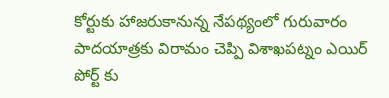కోర్టుకు హాజరుకానున్న నేపథ్యంలో గురువారం పాదయాత్రకు విరామం చెప్పి విశాఖపట్నం ఎయిర్ పోర్ట్ కు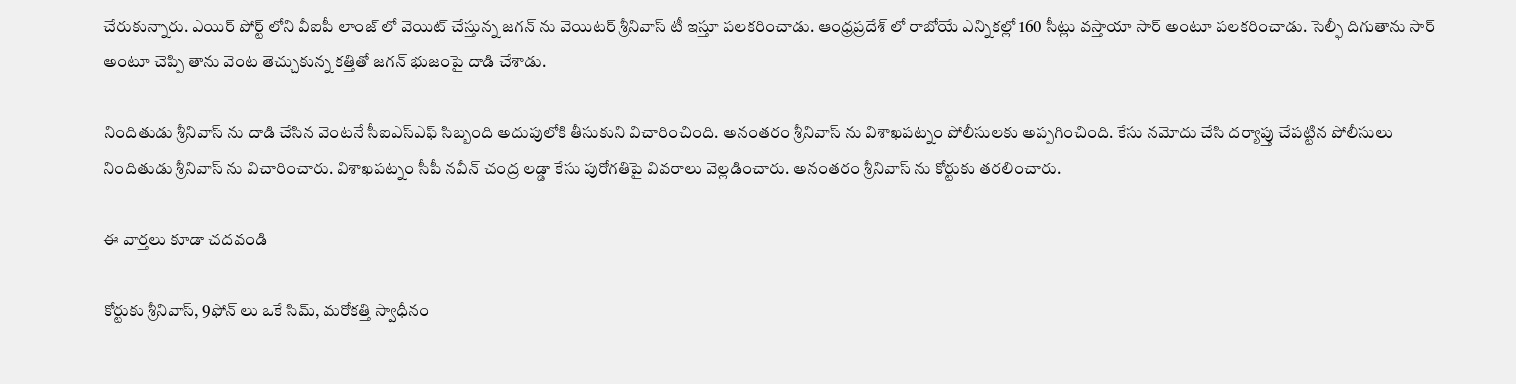చేరుకున్నారు. ఎయిర్ పోర్ట్ లోని వీఐపీ లాంజ్ లో వెయిట్ చేస్తున్న జగన్ ను వెయిటర్ శ్రీనివాస్ టీ ఇస్తూ పలకరించాడు. ఆంధ్రప్రదేశ్ లో రాబోయే ఎన్నికల్లో 160 సీట్లు వస్తాయా సార్ అంటూ పలకరించాడు. సెల్ఫీ దిగుతాను సార్ అంటూ చెప్పి తాను వెంట తెచ్చుకున్న కత్తితో జగన్ భుజంపై దాడి చేశాడు.

నిందితుడు శ్రీనివాస్ ను దాడి చేసిన వెంటనే సీఐఎస్‌ఎఫ్‌ సిబ్బంది అదుపులోకి తీసుకుని విచారించింది. అనంతరం శ్రీనివాస్ ను విశాఖపట్నం పోలీసులకు అప్పగించింది. కేసు నమోదు చేసి దర్యాప్తు చేపట్టిన పోలీసులు నిందితుడు శ్రీనివాస్ ను విచారించారు. విశాఖపట్నం సీపీ నవీన్ చంద్ర లడ్డా కేసు పురోగతిపై వివరాలు వెల్లడించారు. అనంతరం శ్రీనివాస్ ను కోర్టుకు తరలించారు.

ఈ వార్తలు కూడా చదవండి

కోర్టుకు శ్రీనివాస్, 9ఫోన్ లు ఒకే సిమ్, మరోకత్తి స్వాధీనం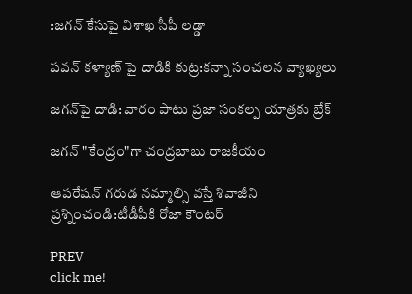:జగన్ కేసుపై విశాఖ సీపీ లడ్డా

పవన్ కళ్యాణ్ పై దాడికి కుట్ర:కన్నా సంచలన వ్యాఖ్యలు

జగన్‌పై దాడి: వారం పాటు ప్రజా సంకల్ప యాత్రకు బ్రేక్

జగన్ "కేంద్రం"గా చంద్రబాబు రాజకీయం

ఆపరేషన్ గరుడ నమ్మాల్సి వస్తే శివాజీని ప్రశ్నించండి:టీడీపీకి రోజా కౌంటర్

PREV
click me!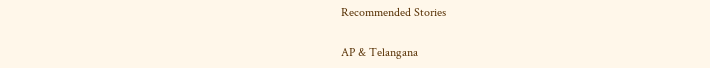Recommended Stories

AP & Telangana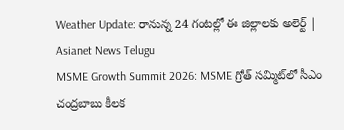Weather Update: రానున్న 24 గంటల్లో ఈ జిల్లాలకు అలెర్ట్ | Asianet News Telugu
MSME Growth Summit 2026: MSME గ్రోత్ సమ్మిట్‌లో సీఎం చంద్రబాబు కీలక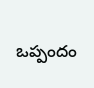ఒప్పందం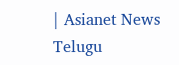| Asianet News Telugu